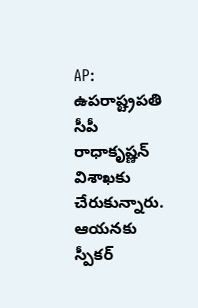AP: ఉపరాష్ట్రపతి సీపీ రాధాకృష్ణన్ విశాఖకు చేరుకున్నారు. ఆయనకు స్పీకర్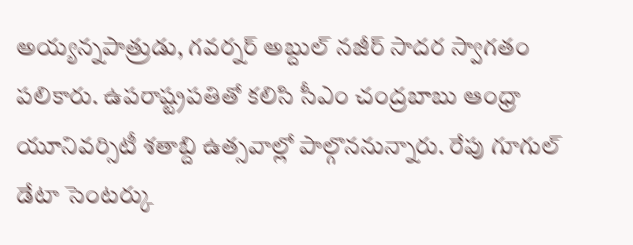అయ్యన్నపాత్రుడు, గవర్నర్ అబ్దుల్ నజీర్ సాదర స్వాగతం పలికారు. ఉపరాష్ట్రపతితో కలిసి సీఎం చంద్రబాబు ఆంధ్రా యూనివర్సిటీ శతాబ్ది ఉత్సవాల్లో పాల్గొననున్నారు. రేపు గూగుల్ డేటా సెంటర్కు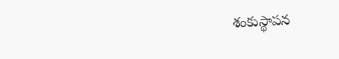శంకుస్థాపన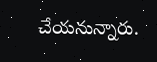చేయనున్నారు.